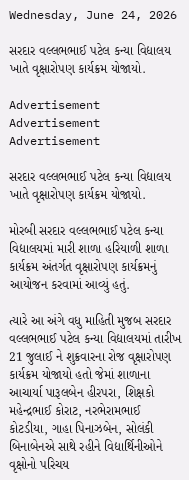Wednesday, June 24, 2026

સરદાર વલ્લભભાઈ પટેલ કન્યા વિદ્યાલય ખાતે વૃક્ષારોપણ કાર્યક્રમ યોજાયો.

Advertisement
Advertisement
Advertisement

સરદાર વલ્લભભાઈ પટેલ કન્યા વિદ્યાલય ખાતે વૃક્ષારોપણ કાર્યક્રમ યોજાયો.

મોરબી સરદાર વલ્લભભાઈ પટેલ કન્યા વિદ્યાલયમાં મારી શાળા હરિયાળી શાળા કાર્યક્રમ અંતર્ગત વૃક્ષારોપણ કાર્યક્રમનું આયોજન કરવામાં આવ્યું હતું.

ત્યારે આ અંગે વધુ માહિતી મુજબ સરદાર વલ્લભભાઈ પટેલ કન્યા વિદ્યાલયમાં તારીખ 21 જુલાઈ ને શુક્રવારના રોજ વૃક્ષારોપણ કાર્યક્રમ યોજાયો હતો જેમાં શાળાના આચાર્યા પારૂલબેન હીરપરા, શિક્ષકો મહેન્દ્રભાઈ કોરાટ, નરભેરામભાઈ કોટડીયા, ગાહા પિનાઝબેન, સોલંકી બિનાબેનએ સાથે રહીને વિદ્યાર્થિનીઓને વૃક્ષોનો પરિચય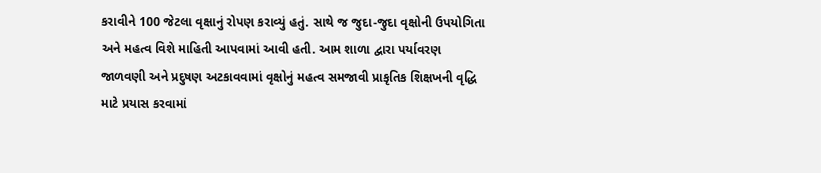કરાવીને 100 જેટલા વૃક્ષાનું રોપણ કરાવ્યું હતું. સાથે જ જુદા-જુદા વૃક્ષોની ઉપયોગિતા અને મહત્વ વિશે માહિતી આપવામાં આવી હતી. આમ શાળા દ્વારા પર્યાવરણ જાળવણી અને પ્રદુષણ અટકાવવામાં વૃક્ષોનું મહત્વ સમજાવી પ્રાકૃતિક શિક્ષખની વૃદ્ધિ માટે પ્રયાસ કરવામાં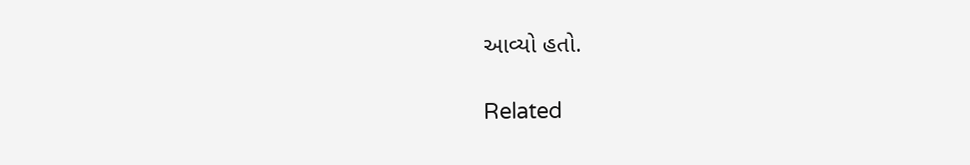આવ્યો હતો.

Related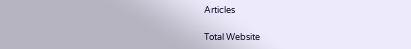Articles

Total Website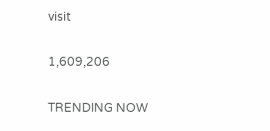visit

1,609,206

TRENDING NOW